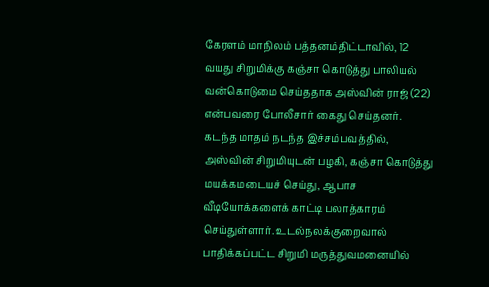கேரளம் மாநிலம் பத்தனம்திட்டாவில், 12 வயது சிறுமிக்கு கஞ்சா கொடுத்து பாலியல் வன்கொடுமை செய்ததாக அஸ்வின் ராஜ் (22) என்பவரை போலீசார் கைது செய்தனர். கடந்த மாதம் நடந்த இச்சம்பவத்தில், அஸ்வின் சிறுமியுடன் பழகி, கஞ்சா கொடுத்து மயக்கமடையச் செய்து, ஆபாச வீடியோக்களைக் காட்டி பலாத்காரம் செய்துள்ளார். உடல்நலக்குறைவால் பாதிக்கப்பட்ட சிறுமி மருத்துவமனையில்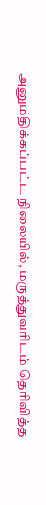அனுமதிக்கப்பட்ட நிலையில், மருத்துவரிடம் தெரிவித்த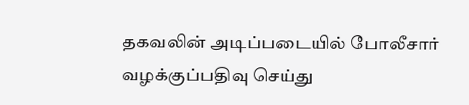தகவலின் அடிப்படையில் போலீசார் வழக்குப்பதிவு செய்து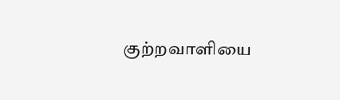குற்றவாளியை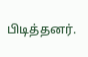பிடித்தனர்.